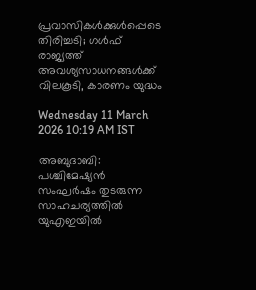പ്രവാസികൾക്കുൾപ്പെടെ തിരിച്ചടി; ഗൾഫ് രാജ്യത്ത് അവശ്യസാധനങ്ങൾക്ക് വിലകൂടി, കാരണം യുദ്ധം

Wednesday 11 March 2026 10:19 AM IST

അബുദാബി: പശ്ചിമേഷ്യൻ സംഘർഷം തുടരുന്ന സാഹചര്യത്തിൽ യുഎഇയിൽ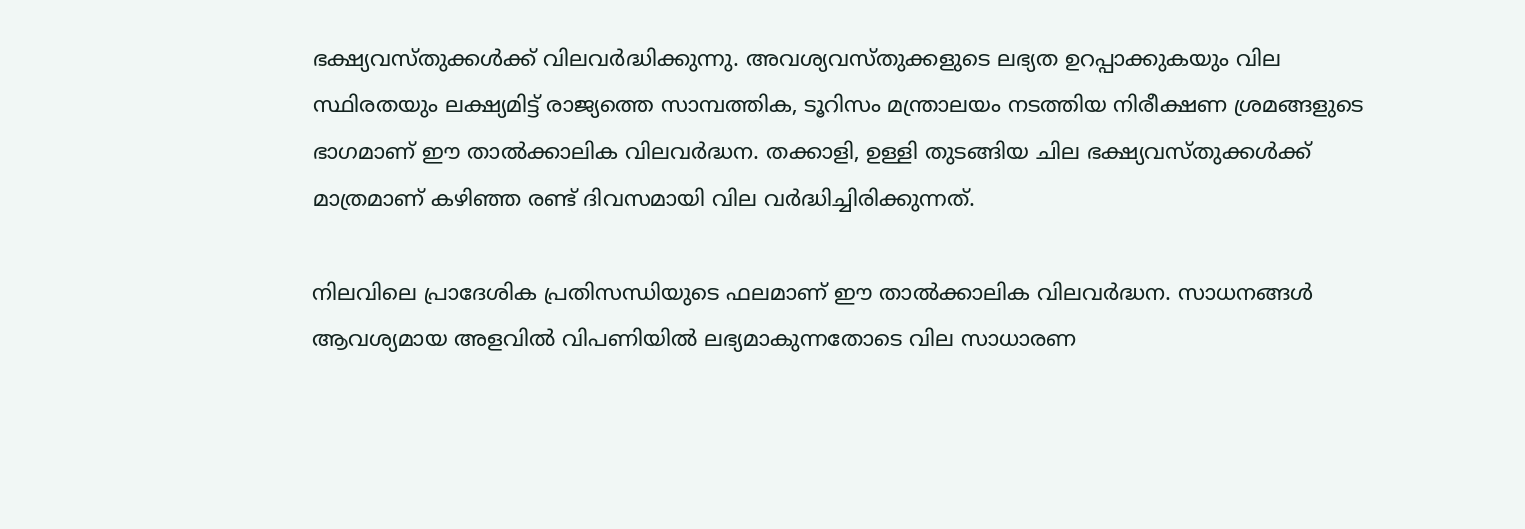ഭക്ഷ്യവസ്‌തുക്കൾക്ക് വിലവർദ്ധിക്കുന്നു. അവശ്യവസ്‌തുക്കളുടെ ലഭ്യത ഉറപ്പാക്കുകയും വില സ്ഥിരതയും ലക്ഷ്യമിട്ട് രാജ്യത്തെ സാമ്പത്തിക, ടൂറിസം മന്ത്രാലയം നടത്തിയ നിരീക്ഷണ ശ്രമങ്ങളുടെ ഭാഗമാണ് ഈ താൽക്കാലിക വിലവർദ്ധന. തക്കാളി, ഉള്ളി തുടങ്ങിയ ചില ഭക്ഷ്യവസ്‌തുക്കൾക്ക് മാത്രമാണ് കഴിഞ്ഞ രണ്ട് ദിവസമായി വില വർദ്ധിച്ചിരിക്കുന്നത്.

നിലവിലെ പ്രാദേശിക പ്രതിസന്ധിയുടെ ഫലമാണ് ഈ താൽക്കാലിക വിലവർദ്ധന. സാധനങ്ങൾ ആവശ്യമായ അളവിൽ വിപണിയിൽ ലഭ്യമാകുന്നതോടെ വില സാധാരണ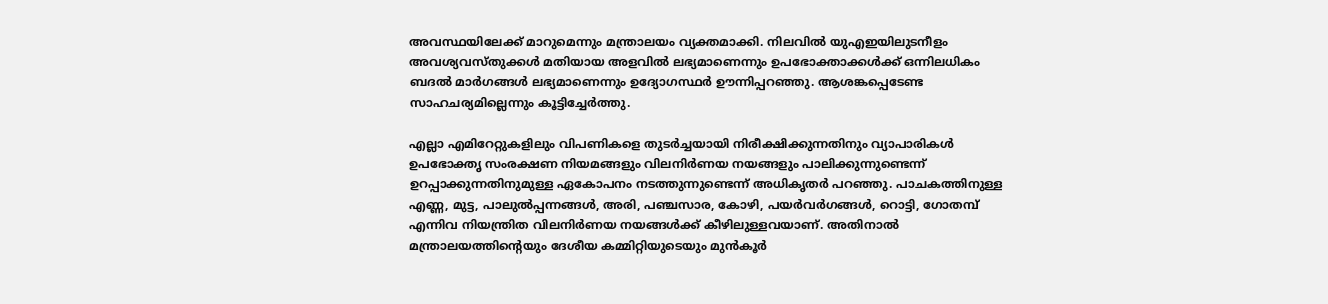അവസ്ഥയിലേക്ക് മാറുമെന്നും മന്ത്രാലയം വ്യക്തമാക്കി. നിലവിൽ യുഎഇയിലുടനീളം അവശ്യവസ്‌തുക്കൾ മതിയായ അളവിൽ ലഭ്യമാണെന്നും ഉപഭോക്താക്കൾക്ക് ഒന്നിലധികം ബദൽ മാർഗങ്ങൾ ലഭ്യമാണെന്നും ഉദ്യോഗസ്ഥർ ഊന്നിപ്പറഞ്ഞു. ആശങ്കപ്പെടേണ്ട സാഹചര്യമില്ലെന്നും കൂട്ടിച്ചേർത്തു.

എല്ലാ എമിറേറ്റുകളിലും വിപണികളെ തുടർച്ചയായി നിരീക്ഷിക്കുന്നതിനും വ്യാപാരികൾ ഉപഭോക്തൃ സംരക്ഷണ നിയമങ്ങളും വിലനിർണയ നയങ്ങളും പാലിക്കുന്നുണ്ടെന്ന് ഉറപ്പാക്കുന്നതിനുമുള്ള ഏകോപനം നടത്തുന്നുണ്ടെന്ന് അധികൃതർ പറഞ്ഞു. പാചകത്തിനുള്ള എണ്ണ, മുട്ട, പാലുൽപ്പന്നങ്ങൾ, അരി, പഞ്ചസാര, കോഴി, പയർവർഗങ്ങൾ, റൊട്ടി, ഗോതമ്പ് എന്നിവ നിയന്ത്രിത വിലനിർണയ നയങ്ങൾക്ക് കീഴിലുള്ളവയാണ്. അതിനാൽ മന്ത്രാലയത്തിന്റെയും ദേശീയ കമ്മിറ്റിയുടെയും മുൻകൂ‌ർ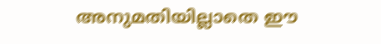അനുമതിയില്ലാതെ ഈ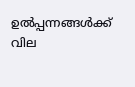ഉൽപ്പന്നങ്ങൾക്ക് വില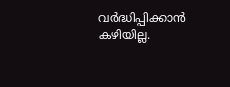വർദ്ധിപ്പിക്കാൻ കഴിയില്ല.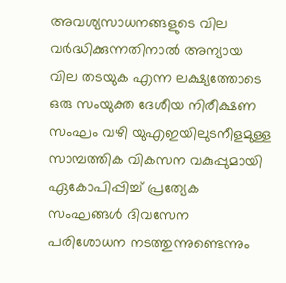അവശ്യസാധനങ്ങളുടെ വില വർദ്ധിക്കുന്നതിനാൽ അന്യായ വില തടയുക എന്ന ലക്ഷ്യത്തോടെ ഒരു സംയുക്ത ദേശീയ നിരീക്ഷണ സംഘം വഴി യുഎഇയിലുടനീളമുള്ള സാമ്പത്തിക വികസന വകുപ്പുമായി ഏകോപിപ്പിച്ച് പ്രത്യേക സംഘങ്ങൾ ദിവസേന പരിശോധന നടത്തുന്നുണ്ടെന്നും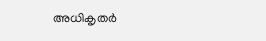അധികൃതർ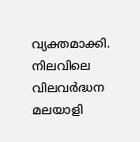വ്യക്തമാക്കി. നിലവിലെ വിലവർദ്ധന മലയാളി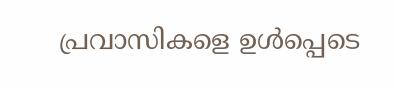പ്രവാസികളെ ഉൾപ്പെടെ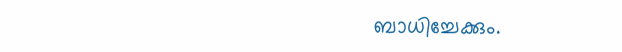ബാധിച്ചേക്കും.